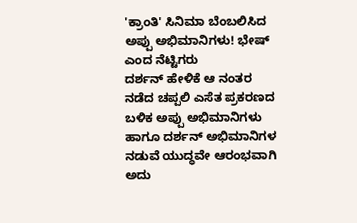'ಕ್ರಾಂತಿ' ಸಿನಿಮಾ ಬೆಂಬಲಿಸಿದ ಅಪ್ಪು ಅಭಿಮಾನಿಗಳು! ಭೇಷ್ ಎಂದ ನೆಟ್ಟಿಗರು
ದರ್ಶನ್ ಹೇಳಿಕೆ ಆ ನಂತರ ನಡೆದ ಚಪ್ಪಲಿ ಎಸೆತ ಪ್ರಕರಣದ ಬಳಿಕ ಅಪ್ಪು ಅಭಿಮಾನಿಗಳು ಹಾಗೂ ದರ್ಶನ್ ಅಭಿಮಾನಿಗಳ ನಡುವೆ ಯುದ್ಧವೇ ಆರಂಭವಾಗಿ ಅದು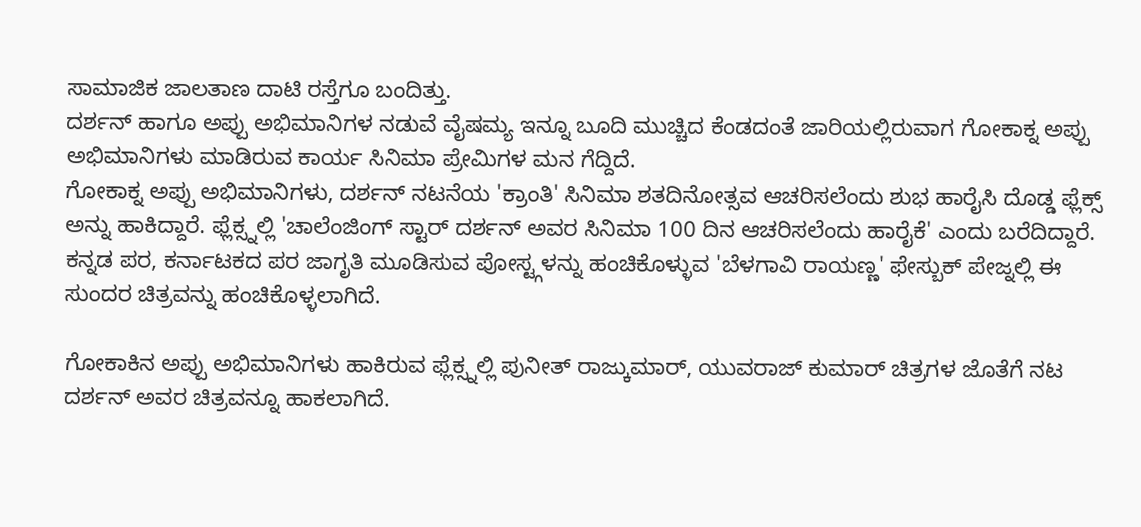ಸಾಮಾಜಿಕ ಜಾಲತಾಣ ದಾಟಿ ರಸ್ತೆಗೂ ಬಂದಿತ್ತು.
ದರ್ಶನ್ ಹಾಗೂ ಅಪ್ಪು ಅಭಿಮಾನಿಗಳ ನಡುವೆ ವೈಷಮ್ಯ ಇನ್ನೂ ಬೂದಿ ಮುಚ್ಚಿದ ಕೆಂಡದಂತೆ ಜಾರಿಯಲ್ಲಿರುವಾಗ ಗೋಕಾಕ್ನ ಅಪ್ಪು ಅಭಿಮಾನಿಗಳು ಮಾಡಿರುವ ಕಾರ್ಯ ಸಿನಿಮಾ ಪ್ರೇಮಿಗಳ ಮನ ಗೆದ್ದಿದೆ.
ಗೋಕಾಕ್ನ ಅಪ್ಪು ಅಭಿಮಾನಿಗಳು, ದರ್ಶನ್ ನಟನೆಯ 'ಕ್ರಾಂತಿ' ಸಿನಿಮಾ ಶತದಿನೋತ್ಸವ ಆಚರಿಸಲೆಂದು ಶುಭ ಹಾರೈಸಿ ದೊಡ್ಡ ಫ್ಲೆಕ್ಸ್ ಅನ್ನು ಹಾಕಿದ್ದಾರೆ. ಫ್ಲೆಕ್ಸ್ನಲ್ಲಿ 'ಚಾಲೆಂಜಿಂಗ್ ಸ್ಟಾರ್ ದರ್ಶನ್ ಅವರ ಸಿನಿಮಾ 100 ದಿನ ಆಚರಿಸಲೆಂದು ಹಾರೈಕೆ' ಎಂದು ಬರೆದಿದ್ದಾರೆ. ಕನ್ನಡ ಪರ, ಕರ್ನಾಟಕದ ಪರ ಜಾಗೃತಿ ಮೂಡಿಸುವ ಪೋಸ್ಟ್ಗಳನ್ನು ಹಂಚಿಕೊಳ್ಳುವ 'ಬೆಳಗಾವಿ ರಾಯಣ್ಣ' ಫೇಸ್ಬುಕ್ ಪೇಜ್ನಲ್ಲಿ ಈ ಸುಂದರ ಚಿತ್ರವನ್ನು ಹಂಚಿಕೊಳ್ಳಲಾಗಿದೆ.

ಗೋಕಾಕಿನ ಅಪ್ಪು ಅಭಿಮಾನಿಗಳು ಹಾಕಿರುವ ಫ್ಲೆಕ್ಸ್ನಲ್ಲಿ ಪುನೀತ್ ರಾಜ್ಕುಮಾರ್, ಯುವರಾಜ್ ಕುಮಾರ್ ಚಿತ್ರಗಳ ಜೊತೆಗೆ ನಟ ದರ್ಶನ್ ಅವರ ಚಿತ್ರವನ್ನೂ ಹಾಕಲಾಗಿದೆ.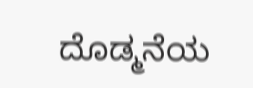ದೊಡ್ಮನೆಯ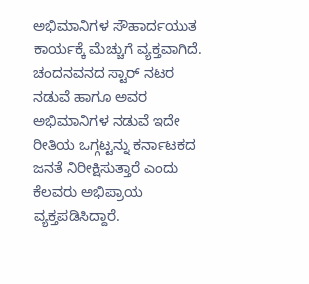ಅಭಿಮಾನಿಗಳ ಸೌಹಾರ್ದಯುತ ಕಾರ್ಯಕ್ಕೆ ಮೆಚ್ಚುಗೆ ವ್ಯಕ್ತವಾಗಿದೆ.
ಚಂದನವನದ ಸ್ಟಾರ್ ನಟರ ನಡುವೆ ಹಾಗೂ ಅವರ ಅಭಿಮಾನಿಗಳ ನಡುವೆ ಇದೇ ರೀತಿಯ ಒಗ್ಗಟ್ಟನ್ನು ಕರ್ನಾಟಕದ ಜನತೆ ನಿರೀಕ್ಷಿಸುತ್ತಾರೆ ಎಂದು ಕೆಲವರು ಅಭಿಪ್ರಾಯ ವ್ಯಕ್ತಪಡಿಸಿದ್ದಾರೆ.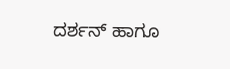ದರ್ಶನ್ ಹಾಗೂ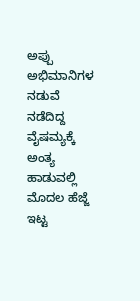ಅಪ್ಪು ಅಭಿಮಾನಿಗಳ ನಡುವೆ ನಡೆದಿದ್ದ ವೈಷಮ್ಯಕ್ಕೆ ಅಂತ್ಯ ಹಾಡುವಲ್ಲಿ ಮೊದಲ ಹೆಜ್ಜೆ ಇಟ್ಟ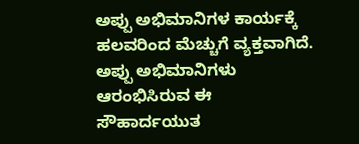ಅಪ್ಪು ಅಭಿಮಾನಿಗಳ ಕಾರ್ಯಕ್ಕೆ ಹಲವರಿಂದ ಮೆಚ್ಚುಗೆ ವ್ಯಕ್ತವಾಗಿದೆ. ಅಪ್ಪು ಅಭಿಮಾನಿಗಳು ಆರಂಭಿಸಿರುವ ಈ ಸೌಹಾರ್ದಯುತ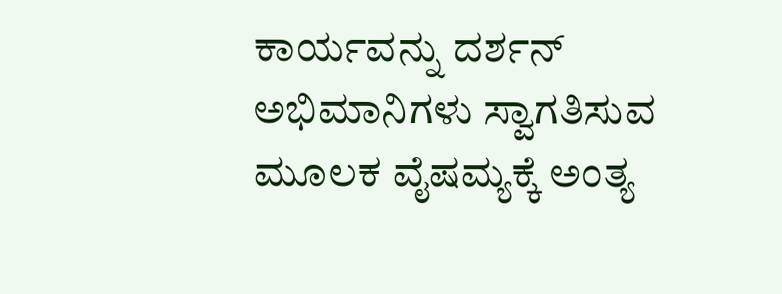ಕಾರ್ಯವನ್ನು ದರ್ಶನ್ ಅಭಿಮಾನಿಗಳು ಸ್ವಾಗತಿಸುವ ಮೂಲಕ ವೈಷಮ್ಯಕ್ಕೆ ಅಂತ್ಯ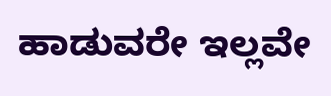ಹಾಡುವರೇ ಇಲ್ಲವೇ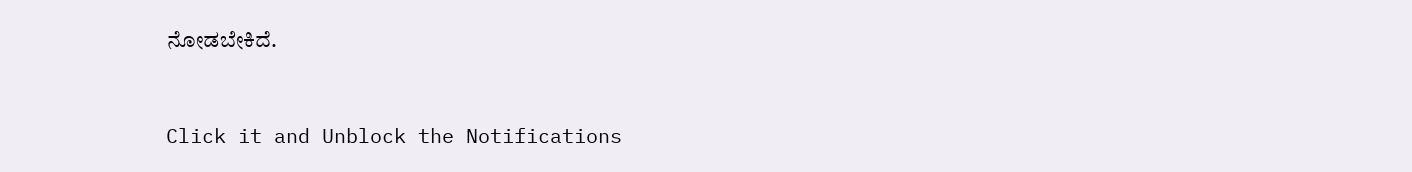ನೋಡಬೇಕಿದೆ.


Click it and Unblock the Notifications